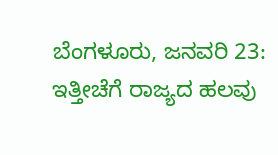ಬೆಂಗಳೂರು, ಜನವರಿ 23: ಇತ್ತೀಚೆಗೆ ರಾಜ್ಯದ ಹಲವು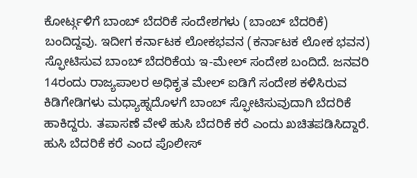ಕೋರ್ಟ್ಗಳಿಗೆ ಬಾಂಬ್ ಬೆದರಿಕೆ ಸಂದೇಶಗಳು (ಬಾಂಬ್ ಬೆದರಿಕೆ) ಬಂದಿದ್ದವು. ಇದೀಗ ಕರ್ನಾಟಕ ಲೋಕಭವನ (ಕರ್ನಾಟಕ ಲೋಕ ಭವನ)
ಸ್ಫೋಟಿಸುವ ಬಾಂಬ್ ಬೆದರಿಕೆಯ ಇ-ಮೇಲ್ ಸಂದೇಶ ಬಂದಿದೆ. ಜನವರಿ 14ರಂದು ರಾಜ್ಯಪಾಲರ ಅಧಿಕೃತ ಮೇಲ್ ಐಡಿಗೆ ಸಂದೇಶ ಕಳಿಸಿರುವ ಕಿಡಿಗೇಡಿಗಳು ಮಧ್ಯಾಹ್ನದೊಳಗೆ ಬಾಂಬ್ ಸ್ಫೋಟಿಸುವುದಾಗಿ ಬೆದರಿಕೆ ಹಾಕಿದ್ದರು. ತಪಾಸಣೆ ವೇಳೆ ಹುಸಿ ಬೆದರಿಕೆ ಕರೆ ಎಂದು ಖಚಿತಪಡಿಸಿದ್ದಾರೆ.
ಹುಸಿ ಬೆದರಿಕೆ ಕರೆ ಎಂದ ಪೊಲೀಸ್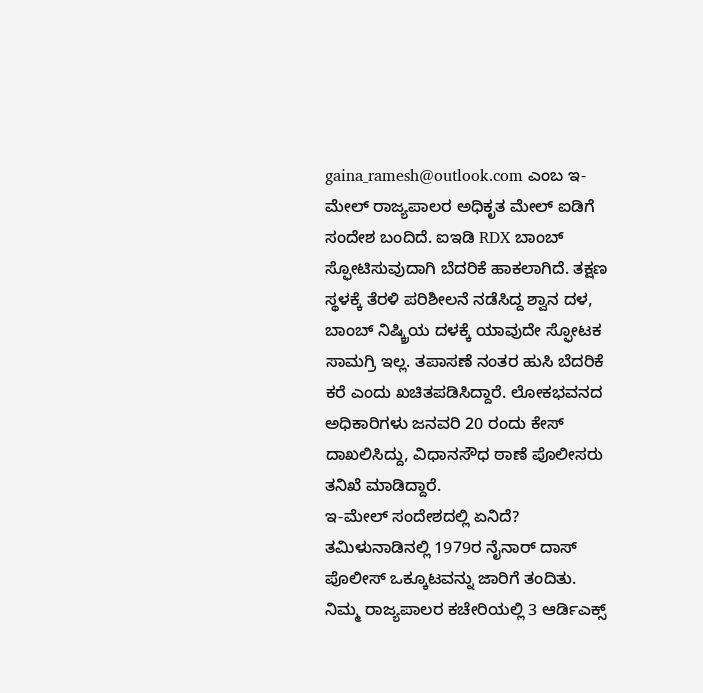gaina_ramesh@outlook.com ಎಂಬ ಇ-ಮೇಲ್ ರಾಜ್ಯಪಾಲರ ಅಧಿಕೃತ ಮೇಲ್ ಐಡಿಗೆ ಸಂದೇಶ ಬಂದಿದೆ. ಐಇಡಿ RDX ಬಾಂಬ್ ಸ್ಫೋಟಿಸುವುದಾಗಿ ಬೆದರಿಕೆ ಹಾಕಲಾಗಿದೆ. ತಕ್ಷಣ ಸ್ಥಳಕ್ಕೆ ತೆರಳಿ ಪರಿಶೀಲನೆ ನಡೆಸಿದ್ದ ಶ್ವಾನ ದಳ, ಬಾಂಬ್ ನಿಷ್ಕ್ರಿಯ ದಳಕ್ಕೆ ಯಾವುದೇ ಸ್ಫೋಟಕ ಸಾಮಗ್ರಿ ಇಲ್ಲ. ತಪಾಸಣೆ ನಂತರ ಹುಸಿ ಬೆದರಿಕೆ ಕರೆ ಎಂದು ಖಚಿತಪಡಿಸಿದ್ದಾರೆ. ಲೋಕಭವನದ ಅಧಿಕಾರಿಗಳು ಜನವರಿ 20 ರಂದು ಕೇಸ್ ದಾಖಲಿಸಿದ್ದು, ವಿಧಾನಸೌಧ ಠಾಣೆ ಪೊಲೀಸರು ತನಿಖೆ ಮಾಡಿದ್ದಾರೆ.
ಇ-ಮೇಲ್ ಸಂದೇಶದಲ್ಲಿ ಏನಿದೆ?
ತಮಿಳುನಾಡಿನಲ್ಲಿ 1979ರ ನೈನಾರ್ ದಾಸ್ ಪೊಲೀಸ್ ಒಕ್ಕೂಟವನ್ನು ಜಾರಿಗೆ ತಂದಿತು. ನಿಮ್ಮ ರಾಜ್ಯಪಾಲರ ಕಚೇರಿಯಲ್ಲಿ 3 ಆರ್ಡಿಎಕ್ಸ್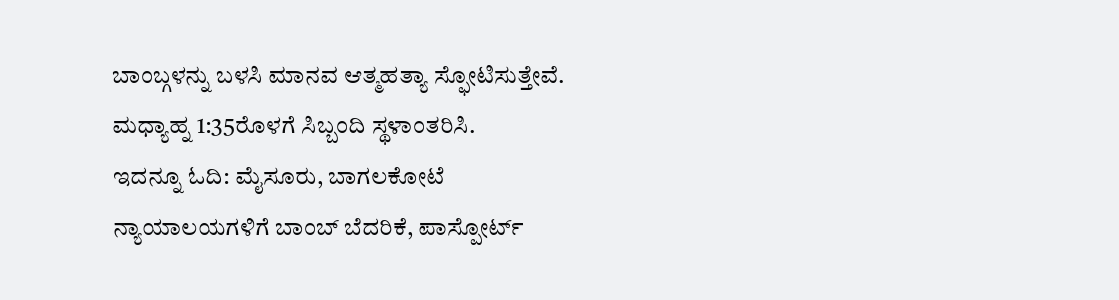ಬಾಂಬ್ಗಳನ್ನು ಬಳಸಿ ಮಾನವ ಆತ್ಮಹತ್ಯಾ ಸ್ಫೋಟಿಸುತ್ತೇವೆ. ಮಧ್ಯಾಹ್ನ 1:35ರೊಳಗೆ ಸಿಬ್ಬಂದಿ ಸ್ಥಳಾಂತರಿಸಿ.
ಇದನ್ನೂ ಓದಿ: ಮೈಸೂರು, ಬಾಗಲಕೋಟೆ ನ್ಯಾಯಾಲಯಗಳಿಗೆ ಬಾಂಬ್ ಬೆದರಿಕೆ, ಪಾಸ್ಪೋರ್ಟ್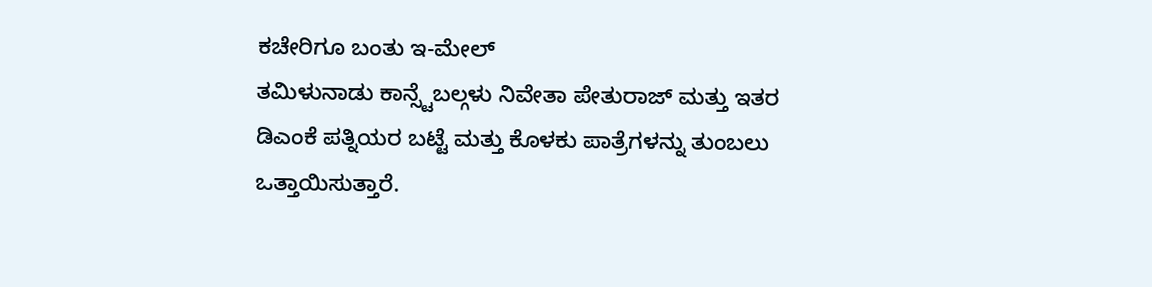ಕಚೇರಿಗೂ ಬಂತು ಇ-ಮೇಲ್
ತಮಿಳುನಾಡು ಕಾನ್ಸ್ಟೆಬಲ್ಗಳು ನಿವೇತಾ ಪೇತುರಾಜ್ ಮತ್ತು ಇತರ ಡಿಎಂಕೆ ಪತ್ನಿಯರ ಬಟ್ಟೆ ಮತ್ತು ಕೊಳಕು ಪಾತ್ರೆಗಳನ್ನು ತುಂಬಲು ಒತ್ತಾಯಿಸುತ್ತಾರೆ.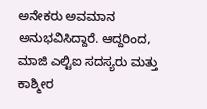ಅನೇಕರು ಅವಮಾನ ಅನುಭವಿಸಿದ್ದಾರೆ. ಆದ್ದರಿಂದ, ಮಾಜಿ ಎಲ್ಟಿಐ ಸದಸ್ಯರು ಮತ್ತು ಕಾಶ್ಮೀರ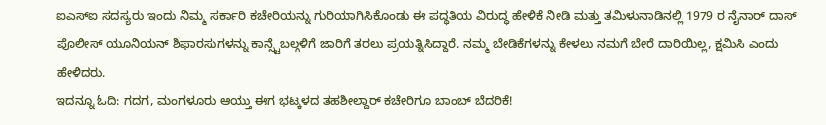ಐಎಸ್ಐ ಸದಸ್ಯರು ಇಂದು ನಿಮ್ಮ ಸರ್ಕಾರಿ ಕಚೇರಿಯನ್ನು ಗುರಿಯಾಗಿಸಿಕೊಂಡು ಈ ಪದ್ಧತಿಯ ವಿರುದ್ಧ ಹೇಳಿಕೆ ನೀಡಿ ಮತ್ತು ತಮಿಳುನಾಡಿನಲ್ಲಿ 1979 ರ ನೈನಾರ್ ದಾಸ್ ಪೊಲೀಸ್ ಯೂನಿಯನ್ ಶಿಫಾರಸುಗಳನ್ನು ಕಾನ್ಸ್ಟೆಬಲ್ಗಳಿಗೆ ಜಾರಿಗೆ ತರಲು ಪ್ರಯತ್ನಿಸಿದ್ದಾರೆ. ನಮ್ಮ ಬೇಡಿಕೆಗಳನ್ನು ಕೇಳಲು ನಮಗೆ ಬೇರೆ ದಾರಿಯಿಲ್ಲ, ಕ್ಷಮಿಸಿ ಎಂದು ಹೇಳಿದರು.
ಇದನ್ನೂ ಓದಿ: ಗದಗ, ಮಂಗಳೂರು ಆಯ್ತು ಈಗ ಭಟ್ಕಳದ ತಹಶೀಲ್ದಾರ್ ಕಚೇರಿಗೂ ಬಾಂಬ್ ಬೆದರಿಕೆ!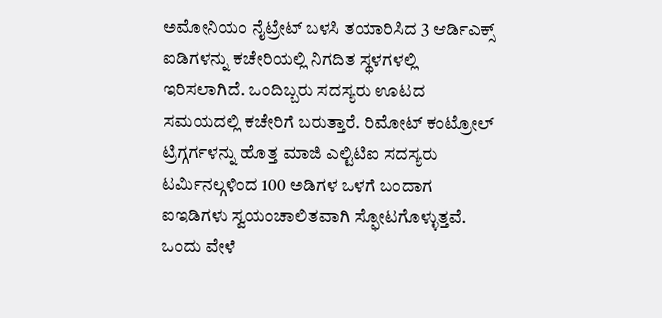ಅಮೋನಿಯಂ ನೈಟ್ರೇಟ್ ಬಳಸಿ ತಯಾರಿಸಿದ 3 ಆರ್ಡಿಎಕ್ಸ್ ಐಡಿಗಳನ್ನು ಕಚೇರಿಯಲ್ಲಿ ನಿಗದಿತ ಸ್ಥಳಗಳಲ್ಲಿ ಇರಿಸಲಾಗಿದೆ. ಒಂದಿಬ್ಬರು ಸದಸ್ಯರು ಊಟದ ಸಮಯದಲ್ಲಿ ಕಚೇರಿಗೆ ಬರುತ್ತಾರೆ. ರಿಮೋಟ್ ಕಂಟ್ರೋಲ್ ಟ್ರಿಗ್ಗರ್ಗಳನ್ನು ಹೊತ್ತ ಮಾಜಿ ಎಲ್ಟಿಟಿಐ ಸದಸ್ಯರು ಟರ್ಮಿನಲ್ಗಳಿಂದ 100 ಅಡಿಗಳ ಒಳಗೆ ಬಂದಾಗ ಐಇಡಿಗಳು ಸ್ವಯಂಚಾಲಿತವಾಗಿ ಸ್ಫೋಟಗೊಳ್ಳುತ್ತವೆ. ಒಂದು ವೇಳೆ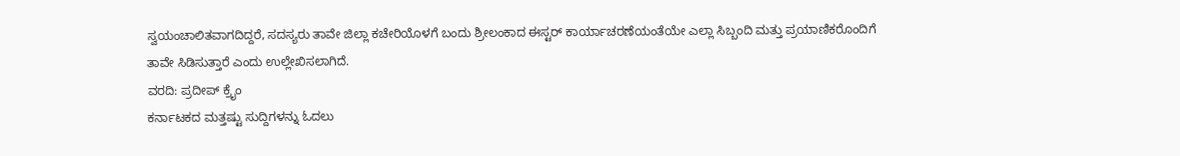ಸ್ವಯಂಚಾಲಿತವಾಗದಿದ್ದರೆ, ಸದಸ್ಯರು ತಾವೇ ಜಿಲ್ಲಾ ಕಚೇರಿಯೊಳಗೆ ಬಂದು ಶ್ರೀಲಂಕಾದ ಈಸ್ಟರ್ ಕಾರ್ಯಾಚರಣೆಯಂತೆಯೇ ಎಲ್ಲಾ ಸಿಬ್ಬಂದಿ ಮತ್ತು ಪ್ರಯಾಣಿಕರೊಂದಿಗೆ ತಾವೇ ಸಿಡಿಸುತ್ತಾರೆ ಎಂದು ಉಲ್ಲೇಖಿಸಲಾಗಿದೆ.
ವರದಿ: ಪ್ರದೀಪ್ ಕ್ರೈಂ
ಕರ್ನಾಟಕದ ಮತ್ತಷ್ಟು ಸುದ್ದಿಗಳನ್ನು ಓದಲು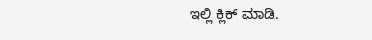ಇಲ್ಲಿ ಕ್ಲಿಕ್ ಮಾಡಿ.